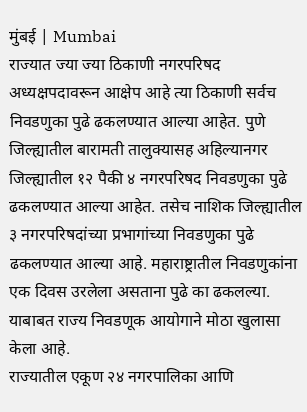मुंबई | Mumbai
राज्यात ज्या ज्या ठिकाणी नगरपरिषद अध्यक्षपदावरून आक्षेप आहे त्या ठिकाणी सर्वच निवडणुका पुढे ढकलण्यात आल्या आहेत. पुणे जिल्ह्यातील बारामती तालुक्यासह अहिल्यानगर जिल्ह्यातील १२ पैकी ४ नगरपरिषद निवडणुका पुढे ढकलण्यात आल्या आहेत. तसेच नाशिक जिल्ह्यातील ३ नगरपरिषदांच्या प्रभागांच्या निवडणुका पुढे ढकलण्यात आल्या आहे. महाराष्ट्रातील निवडणुकांना एक दिवस उरलेला असताना पुढे का ढकलल्या. याबाबत राज्य निवडणूक आयोगाने मोठा खुलासा केला आहे.
राज्यातील एकूण २४ नगरपालिका आणि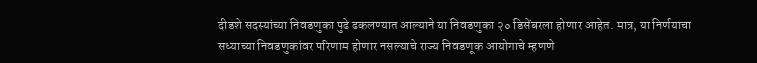दीडशे सदस्यांच्या निवडणुका पुढे ढकलण्यात आल्याने या निवडणुका २० डिसेंबरला होणार आहेत. मात्र, या निर्णयाचा सध्याच्या निवडणुकांवर परिणाम होणार नसल्याचे राज्य निवडणूक आयोगाचे म्हणणे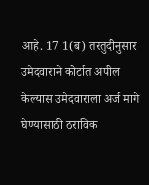आहे. 17 1(ब) तरतुदीनुसार उमेदवाराने कोर्टात अपील केल्यास उमेदवाराला अर्ज मागे घेण्यासाठी ठराविक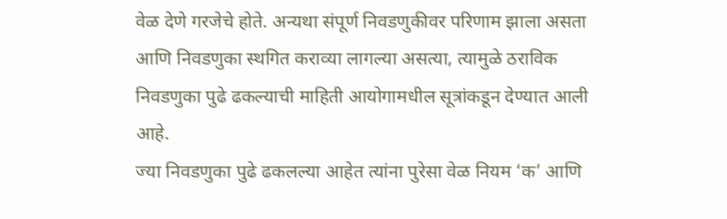वेळ देणे गरजेचे होते. अन्यथा संपूर्ण निवडणुकीवर परिणाम झाला असता आणि निवडणुका स्थगित कराव्या लागल्या असत्या, त्यामुळे ठराविक निवडणुका पुढे ढकल्याची माहिती आयोगामधील सूत्रांकडून देण्यात आली आहे.
ज्या निवडणुका पुढे ढकलल्या आहेत त्यांना पुरेसा वेळ नियम ‘क’ आणि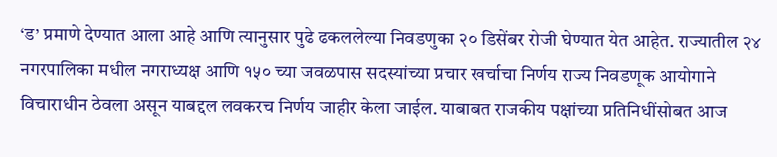‘ड’ प्रमाणे देण्यात आला आहे आणि त्यानुसार पुढे ढकललेल्या निवडणुका २० डिसेंबर रोजी घेण्यात येत आहेत. राज्यातील २४ नगरपालिका मधील नगराध्यक्ष आणि १५० च्या जवळपास सदस्यांच्या प्रचार खर्चाचा निर्णय राज्य निवडणूक आयोगाने विचाराधीन ठेवला असून याबद्दल लवकरच निर्णय जाहीर केला जाईल. याबाबत राजकीय पक्षांच्या प्रतिनिधींसोबत आज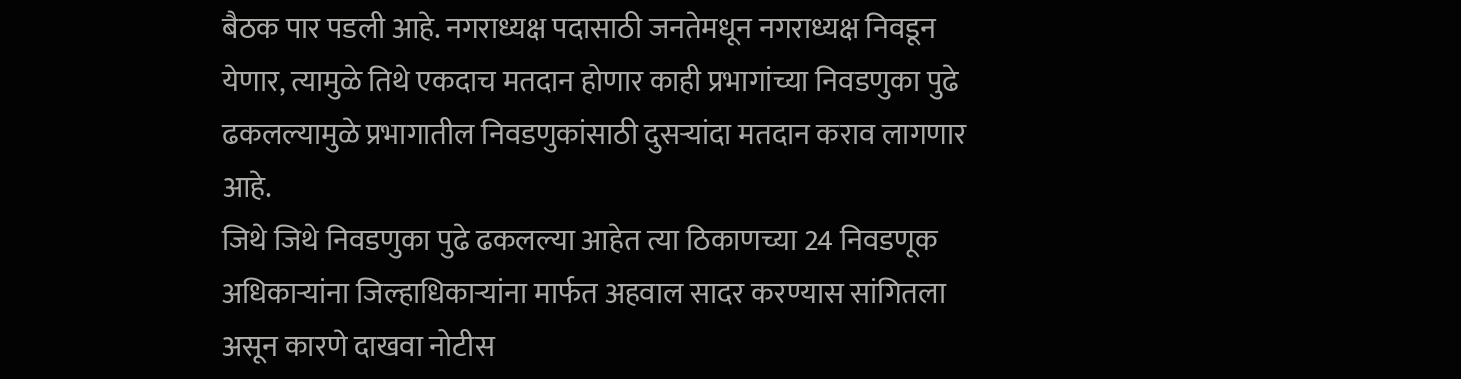बैठक पार पडली आहे. नगराध्यक्ष पदासाठी जनतेमधून नगराध्यक्ष निवडून येणार, त्यामुळे तिथे एकदाच मतदान होणार काही प्रभागांच्या निवडणुका पुढे ढकलल्यामुळे प्रभागातील निवडणुकांसाठी दुसऱ्यांदा मतदान कराव लागणार आहे.
जिथे जिथे निवडणुका पुढे ढकलल्या आहेत त्या ठिकाणच्या 24 निवडणूक अधिकाऱ्यांना जिल्हाधिकाऱ्यांना मार्फत अहवाल सादर करण्यास सांगितला असून कारणे दाखवा नोटीस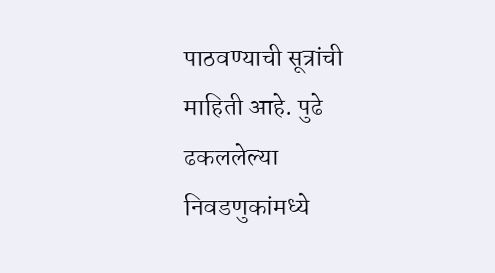पाठवण्याची सूत्रांची माहिती आहे. पुढे ढकललेल्या निवडणुकांमध्ये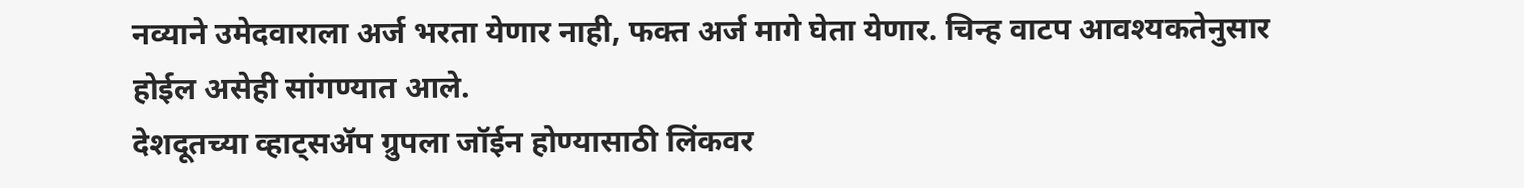नव्याने उमेदवाराला अर्ज भरता येणार नाही, फक्त अर्ज मागे घेता येणार. चिन्ह वाटप आवश्यकतेनुसार होईल असेही सांगण्यात आले.
देशदूतच्या व्हाट्सॲप ग्रुपला जॉईन होण्यासाठी लिंकवर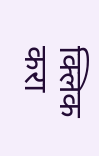क्लिक करा